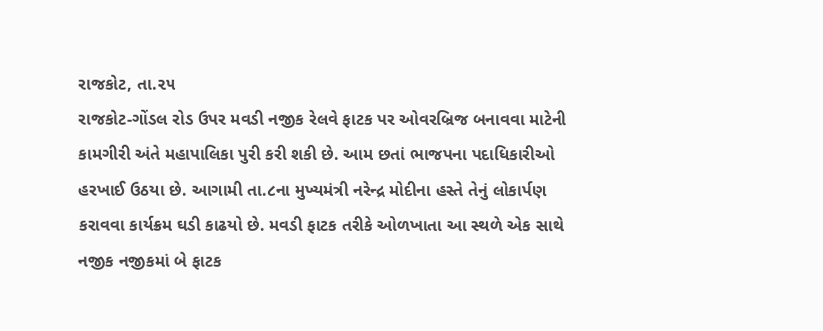રાજકોટ, તા.૨૫
રાજકોટ-ગોંડલ રોડ ઉપર મવડી નજીક રેલવે ફાટક પર ઓવરબ્રિજ બનાવવા માટેની કામગીરી અંતે મહાપાલિકા પુરી કરી શકી છે. આમ છતાં ભાજપના પદાધિકારીઓ હરખાઈ ઉઠયા છે. આગામી તા.૮ના મુખ્યમંત્રી નરેન્દ્ર મોદીના હસ્તે તેનું લોકાર્પણ કરાવવા કાર્યક્રમ ઘડી કાઢયો છે. મવડી ફાટક તરીકે ઓળખાતા આ સ્થળે એક સાથે નજીક નજીકમાં બે ફાટક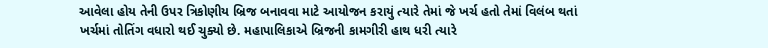આવેલા હોય તેની ઉપર ત્રિકોણીય બ્રિજ બનાવવા માટે આયોજન કરાયું ત્યારે તેમાં જે ખર્ચ હતો તેમાં વિલંબ થતાં ખર્ચમાં તોતિંગ વધારો થઈ ચુક્યો છે. મહાપાલિકાએ બ્રિજની કામગીરી હાથ ધરી ત્યારે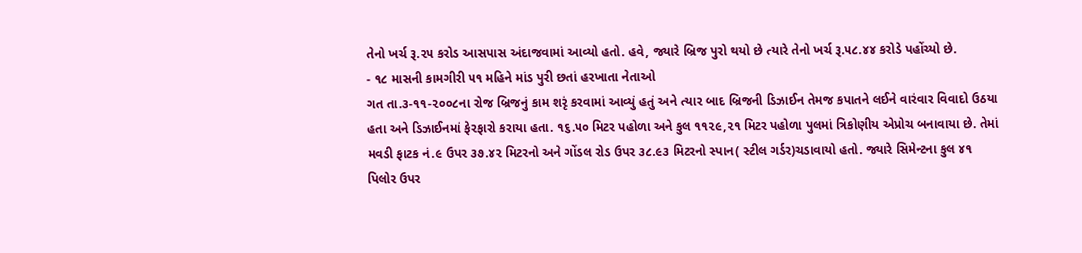તેનો ખર્ચ રૂ.૨૫ કરોડ આસપાસ અંદાજવામાં આવ્યો હતો. હવે, જ્યારે બ્રિજ પુરો થયો છે ત્યારે તેનો ખર્ચ રૂ.૫૮.૪૪ કરોડે પહોંચ્યો છે.
- ૧૮ માસની કામગીરી ૫૧ મહિને માંડ પુરી છતાં હરખાતા નેતાઓ
ગત તા.૩-૧૧-૨૦૦૮ના રોજ બ્રિજનું કામ શરૃં કરવામાં આવ્યું હતું અને ત્યાર બાદ બ્રિજની ડિઝાઈન તેમજ કપાતને લઈને વારંવાર વિવાદો ઉઠયા હતા અને ડિઝાઈનમાં ફેરફારો કરાયા હતા. ૧૬.૫૦ મિટર પહોળા અને કુલ ૧૧૨૯,૨૧ મિટર પહોળા પુલમાં ત્રિકોણીય એપ્રોચ બનાવાયા છે. તેમાં મવડી ફાટક નં.૯ ઉપર ૩૭.૪૨ મિટરનો અને ગોંડલ રોડ ઉપર ૩૮.૯૩ મિટરનો સ્પાન( સ્ટીલ ગર્ડર)ચડાવાયો હતો. જ્યારે સિમેન્ટના કુલ ૪૧ પિલોર ઉપર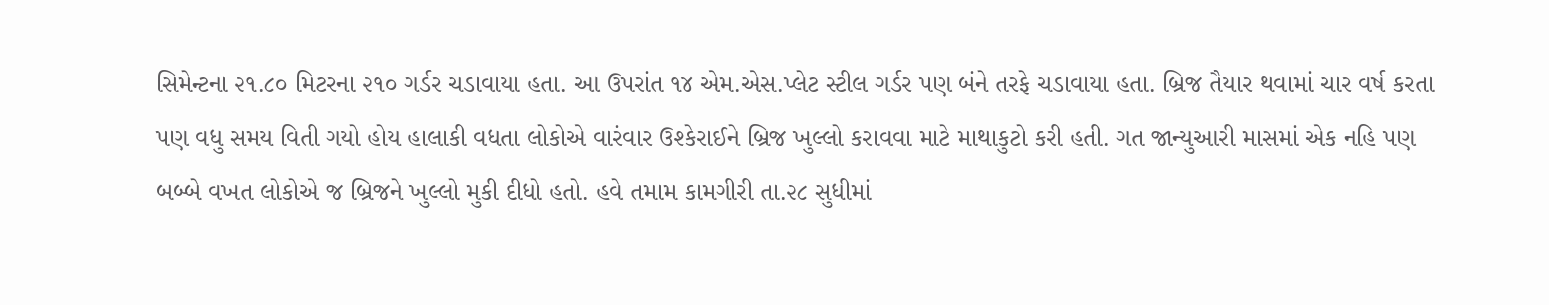સિમેન્ટના ૨૧.૮૦ મિટરના ૨૧૦ ગર્ડર ચડાવાયા હતા. આ ઉપરાંત ૧૪ એમ.એસ.પ્લેટ સ્ટીલ ગર્ડર પણ બંને તરફે ચડાવાયા હતા. બ્રિજ તૈયાર થવામાં ચાર વર્ષ કરતા પણ વધુ સમય વિતી ગયો હોય હાલાકી વધતા લોકોએ વારંવાર ઉશ્કેરાઈને બ્રિજ ખુલ્લો કરાવવા માટે માથાકુટો કરી હતી. ગત જાન્યુઆરી માસમાં એક નહિ પણ બબ્બે વખત લોકોએ જ બ્રિજને ખુલ્લો મુકી દીધો હતો. હવે તમામ કામગીરી તા.૨૮ સુધીમાં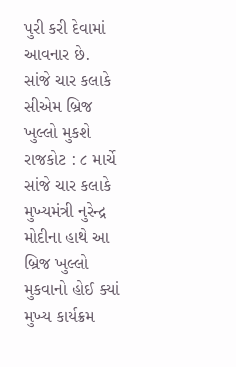પુરી કરી દેવામાં આવનાર છે.
સાંજે ચાર કલાકે સીએમ બ્રિજ ખુલ્લો મુકશે
રાજકોટ : ૮ માર્ચે સાંજે ચાર કલાકે મુખ્યમંત્રી નુરેન્દ્ર મોદીના હાથે આ બ્રિજ ખુલ્લો મુકવાનો હોઈ ક્યાં મુખ્ય કાર્યક્રમ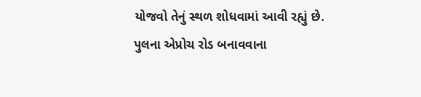યોજવો તેનું સ્થળ શોધવામાં આવી રહ્યું છે. પુલના એપ્રોચ રોડ બનાવવાના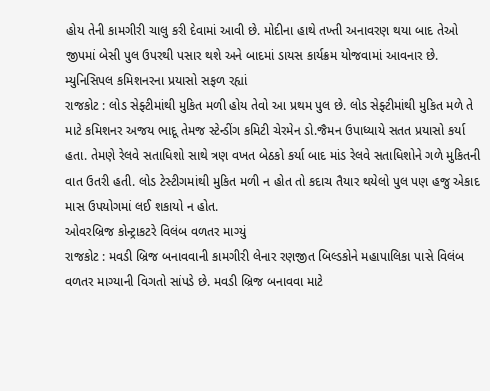હોય તેની કામગીરી ચાલુ કરી દેવામાં આવી છે. મોદીના હાથે તખ્તી અનાવરણ થયા બાદ તેઓ જીપમાં બેસી પુલ ઉપરથી પસાર થશે અને બાદમાં ડાયસ કાર્યક્રમ યોજવામાં આવનાર છે.
મ્યુનિસિપલ કમિશનરના પ્રયાસો સફળ રહ્યાં
રાજકોટ : લોડ સેફ્ટીમાંથી મુકિત મળી હોય તેવો આ પ્રથમ પુલ છે. લોડ સેફ્ટીમાંથી મુકિત મળે તે માટે કમિશનર અજય ભાદૂ તેમજ સ્ટેન્ડીંગ કમિટી ચેરમેન ડો.જૈમન ઉપાધ્યાયે સતત પ્રયાસો કર્યા હતા. તેમણે રેલવે સતાધિશો સાથે ત્રણ વખત બેઠકો કર્યા બાદ માંડ રેલવે સતાધિશોને ગળે મુકિતની વાત ઉતરી હતી. લોડ ટેસ્ટીગમાંથી મુકિત મળી ન હોત તો કદાચ તૈયાર થયેલો પુલ પણ હજુ એકાદ માસ ઉપયોગમાં લઈ શકાયો ન હોત.
ઓવરબ્રિજ કોન્ટ્રાકટરે વિલંબ વળતર માગ્યું
રાજકોટ : મવડી બ્રિજ બનાવવાની કામગીરી લેનાર રણજીત બિલ્ડકોને મહાપાલિકા પાસે વિલંબ વળતર માગ્યાની વિગતો સાંપડે છે. મવડી બ્રિજ બનાવવા માટે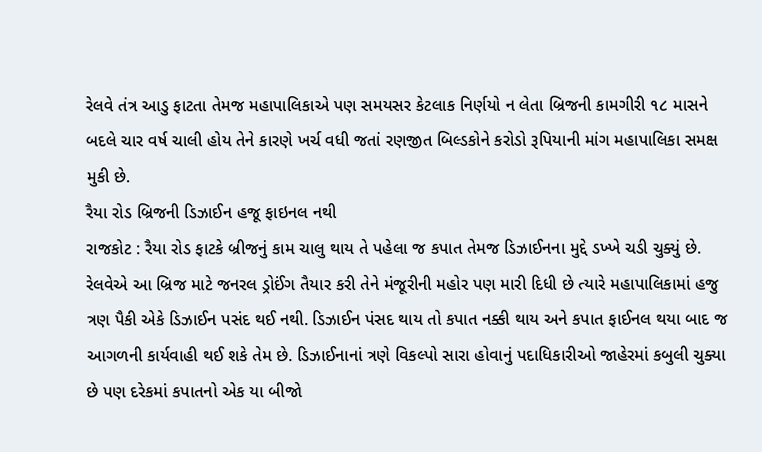રેલવે તંત્ર આડુ ફાટતા તેમજ મહાપાલિકાએ પણ સમયસર કેટલાક નિર્ણયો ન લેતા બ્રિજની કામગીરી ૧૮ માસને બદલે ચાર વર્ષ ચાલી હોય તેને કારણે ખર્ચ વધી જતાં રણજીત બિલ્ડકોને કરોડો રૂપિયાની માંગ મહાપાલિકા સમક્ષ મુકી છે.
રૈયા રોડ બ્રિજની ડિઝાઈન હજૂ ફાઇનલ નથી
રાજકોટ : રૈયા રોડ ફાટકે બ્રીજનું કામ ચાલુ થાય તે પહેલા જ કપાત તેમજ ડિઝાઈનના મુદ્દે ડખ્ખે ચડી ચુક્યું છે. રેલવેએ આ બ્રિજ માટે જનરલ ડ્રોઈંગ તૈયાર કરી તેને મંજૂરીની મહોર પણ મારી દિધી છે ત્યારે મહાપાલિકામાં હજુ ત્રણ પૈકી એકે ડિઝાઈન પસંદ થઈ નથી. ડિઝાઈન પંસદ થાય તો કપાત નક્કી થાય અને કપાત ફાઈનલ થયા બાદ જ આગળની કાર્યવાહી થઈ શકે તેમ છે. ડિઝાઈનાનાં ત્રણે વિકલ્પો સારા હોવાનું પદાધિકારીઓ જાહેરમાં કબુલી ચુક્યા છે પણ દરેકમાં કપાતનો એક યા બીજો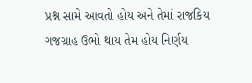પ્રશ્ન સામે આવતો હોય અને તેમાં રાજકિય ગજગ્રાહ ઉભો થાય તેમ હોય નિર્ણય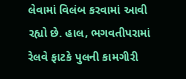લેવામાં વિલંબ કરવામાં આવી રહ્યો છે. હાલ, ભગવતીપરામાં રેલવે ફાટકે પુલની કામગીરી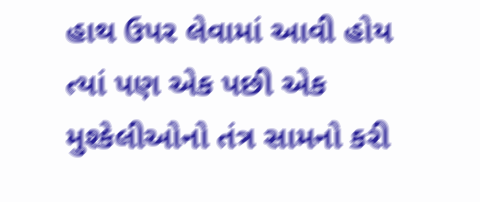હાથ ઉપર લેવામાં આવી હોય ત્યાં પણ એક પછી એક મુશ્કેલીઓનો તંત્ર સામનો કરી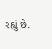રહ્યું છે.